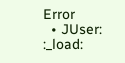Error
  • JUser: :_load: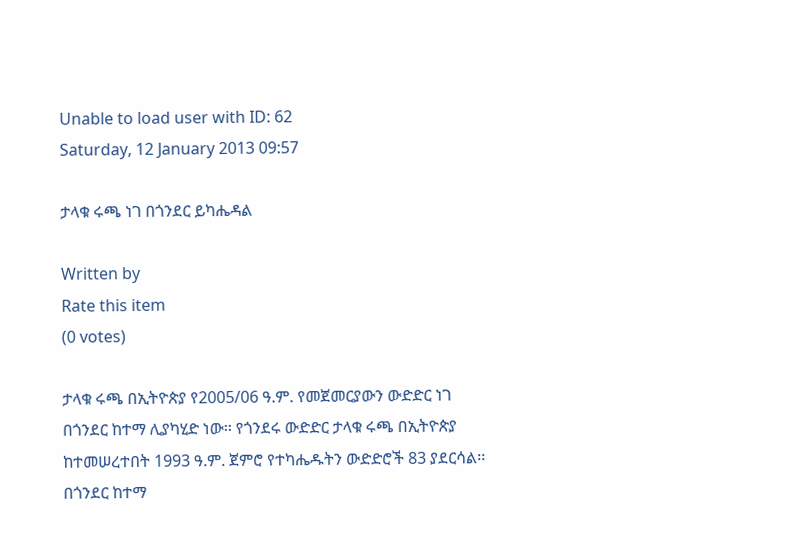Unable to load user with ID: 62
Saturday, 12 January 2013 09:57

ታላቁ ሩጫ ነገ በጎንደር ይካሔዳል

Written by
Rate this item
(0 votes)

ታላቁ ሩጫ በኢትዮጵያ የ2005/06 ዓ.ም. የመጀመርያውን ውድድር ነገ በጎንደር ከተማ ሊያካሂድ ነው፡፡ የጎንደሩ ውድድር ታላቁ ሩጫ በኢትዮጵያ ከተመሠረተበት 1993 ዓ.ም. ጀምሮ የተካሔዱትን ውድድሮች 83 ያደርሳል፡፡
በጎንደር ከተማ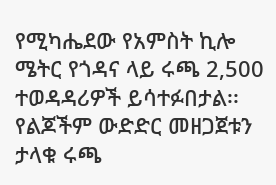የሚካሔደው የአምስት ኪሎ ሜትር የጎዳና ላይ ሩጫ 2,500 ተወዳዳሪዎች ይሳተፉበታል፡፡ የልጆችም ውድድር መዘጋጀቱን ታላቁ ሩጫ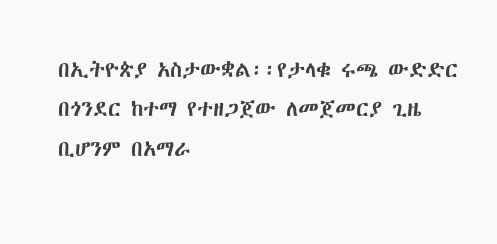በኢትዮጵያ አስታውቋል፡፡የታላቁ ሩጫ ውድድር በጎንደር ከተማ የተዘጋጀው ለመጀመርያ ጊዜ ቢሆንም በአማራ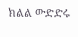ክልል ውድድሩ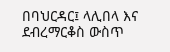በባህርዳር፤ ላሊበላ እና ደብረማርቆስ ውስጥ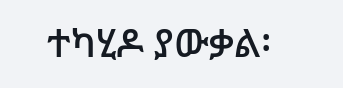ተካሂዶ ያውቃል፡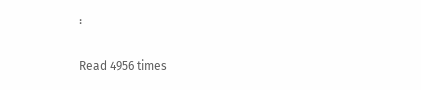፡

Read 4956 times